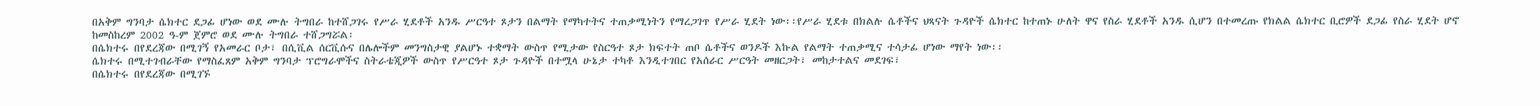በአቅም ግንባታ ሴክተር ደጋፊ ሆነው ወደ ሙሉ ትግበራ ከተሸጋገሩ የሥራ ሂደቶች አንዱ ሥርዓተ ጾታን በልማት የማካተትና ተጠቃሚነትን የማረጋገጥ የሥራ ሂደት ነው፡፡የሥራ ሂደቱ በክልሉ ሴቶችና ህጻናት ጉዳዮች ሴክተር ከተጠኑ ሁለት ዋና የስራ ሂደቶች አንዱ ሲሆን በተመረጡ የክልል ሴክተር ቢሮዎች ደጋፊ የስራ ሂደት ሆኖ ከመስከረም 2002 ዓ-ም ጀምሮ ወደ ሙሉ ትግበራ ተሸጋግሯል፡
በሴክተሩ በየደረጃው በሚገኝ የአመራር ቦታ፣ በሲቪል ሰርቪሱና በሌሎችም መንግስታዊ ያልሆኑ ተቋማት ውስጥ የሚታው የስርዓተ ጾታ ክፍተት ጠቦ ሴቶችና ወንዶች እኩል የልማት ተጠቃሚና ተሳታፊ ሆነው ማየት ነው፡፡
ሴክተሩ በሚተገብራቸው የማስፈጸም አቅም ግንባታ ፕሮግራሞችና ስትራቴጂዎች ውስጥ የሥርዓተ ጾታ ጉዳዮች በተሟላ ሁኔታ ተካቶ እንዲተገበር የአሰራር ሥርዓት መዘርጋት፣ መከታተልና መደገፍ፣
በሴክተሩ በየደረጃው በሚገኙ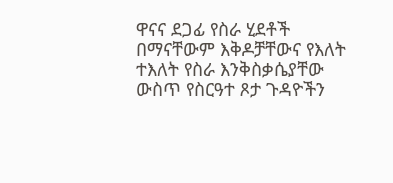ዋናና ደጋፊ የስራ ሂደቶች በማናቸውም እቅዶቻቸውና የእለት ተእለት የስራ እንቅስቃሴያቸው ውስጥ የስርዓተ ጾታ ጉዳዮችን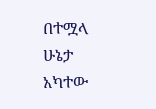በተሟላ ሁኔታ አካተው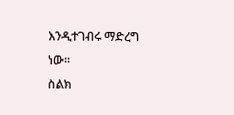እንዲተገብሩ ማድረግ ነው፡፡
ስልክ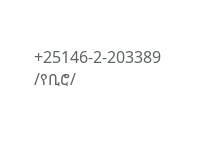+25146-2-203389 /የቢሮ/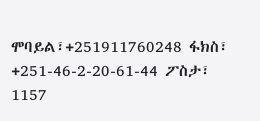ሞባይል፣+251911760248 ፋክስ፣ +251-46-2-20-61-44 ፖስታ፣ 1157